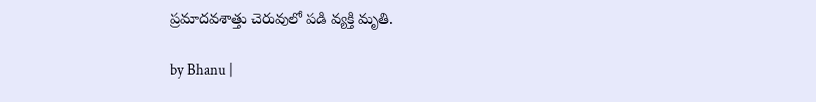ప్రమాదవశాత్తు చెరువులో పడి వ్యక్తి మృతి.

by Bhanu |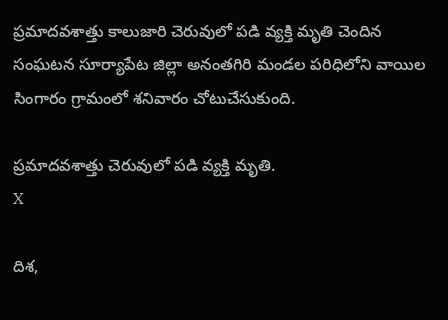ప్రమాదవశాత్తు కాలుజారి చెరువులో పడి వ్యక్తి మృతి చెందిన సంఘటన సూర్యాపేట జిల్లా అనంతగిరి మండల పరిధిలోని వాయిల సింగారం గ్రామంలో శనివారం చోటుచేసుకుంది.

ప్రమాదవశాత్తు చెరువులో పడి వ్యక్తి మృతి.
X

దిశ,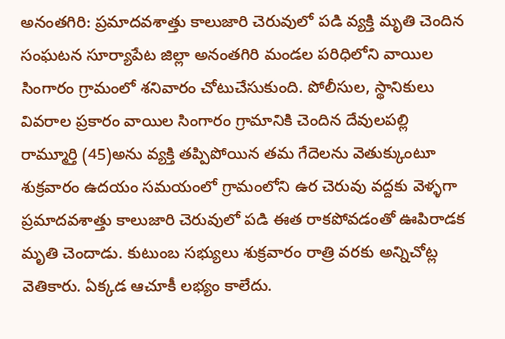అనంతగిరి: ప్రమాదవశాత్తు కాలుజారి చెరువులో పడి వ్యక్తి మృతి చెందిన సంఘటన సూర్యాపేట జిల్లా అనంతగిరి మండల పరిధిలోని వాయిల సింగారం గ్రామంలో శనివారం చోటుచేసుకుంది. పోలీసుల, స్థానికులు వివరాల ప్రకారం వాయిల సింగారం గ్రామానికి చెందిన దేవులపల్లి రామ్మూర్తి (45)అను వ్యక్తి తప్పిపోయిన తమ గేదెలను వెతుక్కుంటూ శుక్రవారం ఉదయం సమయంలో గ్రామంలోని ఉర చెరువు వద్దకు వెళ్ళగా ప్రమాదవశాత్తు కాలుజారి చెరువులో పడి ఈత రాకపోవడంతో ఊపిరాడక మృతి చెందాడు. కుటుంబ సభ్యులు శుక్రవారం రాత్రి వరకు అన్నిచోట్ల వెతికారు. ఏక్కడ ఆచూకీ లభ్యం కాలేదు.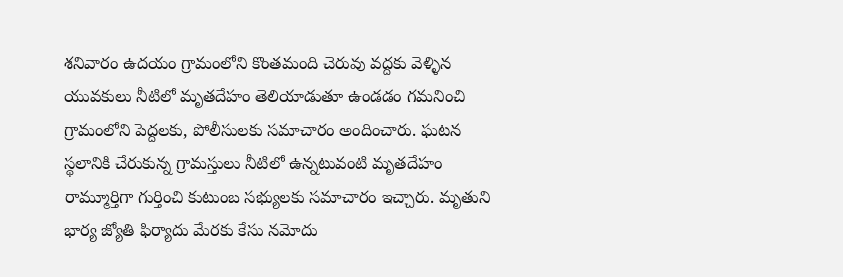శనివారం ఉదయం గ్రామంలోని కొంతమంది చెరువు వద్దకు వెళ్ళిన యువకులు నీటిలో మృతదేహం తెలియాడుతూ ఉండడం గమనించి గ్రామంలోని పెద్దలకు, పోలీసులకు సమాచారం అందించారు. ఘటన స్థలానికి చేరుకున్న గ్రామస్తులు నీటిలో ఉన్నటువంటి మృతదేహం రామ్మూర్తిగా గుర్తించి కుటుంబ సభ్యులకు సమాచారం ఇచ్చారు. మృతుని భార్య జ్యోతి ఫిర్యాదు మేరకు కేసు నమోదు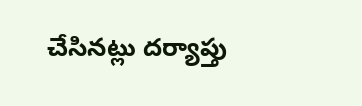చేసినట్లు దర్యాప్తు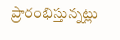ప్రారంభిస్తున్నట్లు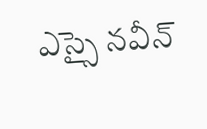ఎస్సై నవీన్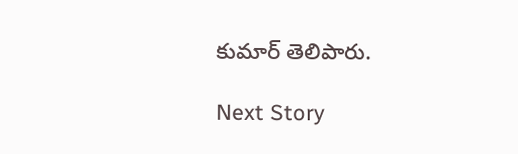కుమార్ తెలిపారు.

Next Story